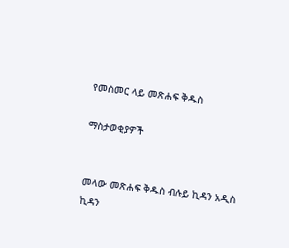የመስመር ላይ መጽሐፍ ቅዱስ

ማስታወቂያዎች


መላው መጽሐፍ ቅዱስ ብሉይ ኪዳን አዲስ ኪዳን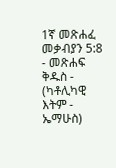1ኛ መጽሐፈ መቃብያን 5:8 - መጽሐፍ ቅዱስ - (ካቶሊካዊ እትም - ኤማሁስ)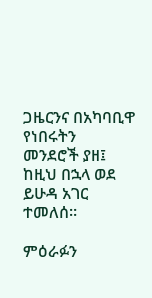ጋዜርንና በአካባቢዋ የነበሩትን መንደሮች ያዘ፤ ከዚህ በኋላ ወደ ይሁዳ አገር ተመለሰ።

ምዕራፉን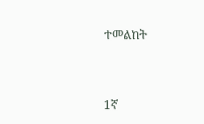ተመልከት



1ኛ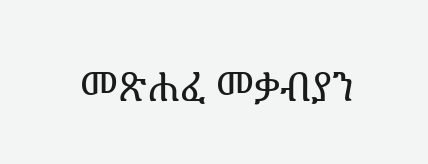መጽሐፈ መቃብያን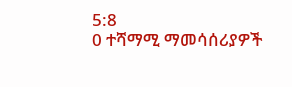5:8
0 ተሻማሚ ማመሳሰሪያዎች